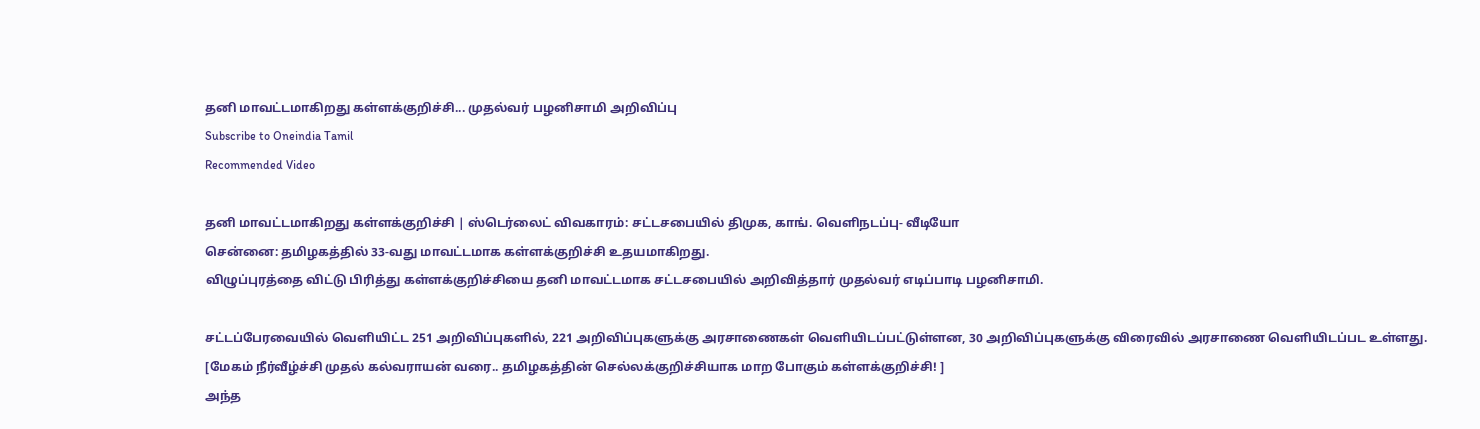தனி மாவட்டமாகிறது கள்ளக்குறிச்சி... முதல்வர் பழனிசாமி அறிவிப்பு
Subscribe to Oneindia Tamil
Recommended Video

தனி மாவட்டமாகிறது கள்ளக்குறிச்சி | ஸ்டெர்லைட் விவகாரம்: சட்டசபையில் திமுக, காங். வெளிநடப்பு- வீடியோ
சென்னை: தமிழகத்தில் 33-வது மாவட்டமாக கள்ளக்குறிச்சி உதயமாகிறது.
விழுப்புரத்தை விட்டு பிரித்து கள்ளக்குறிச்சியை தனி மாவட்டமாக சட்டசபையில் அறிவித்தார் முதல்வர் எடிப்பாடி பழனிசாமி.

சட்டப்பேரவையில் வெளியிட்ட 251 அறிவிப்புகளில், 221 அறிவிப்புகளுக்கு அரசாணைகள் வெளியிடப்பட்டுள்ளன, 30 அறிவிப்புகளுக்கு விரைவில் அரசாணை வெளியிடப்பட உள்ளது.
[மேகம் நீர்வீழ்ச்சி முதல் கல்வராயன் வரை.. தமிழகத்தின் செல்லக்குறிச்சியாக மாற போகும் கள்ளக்குறிச்சி! ]
அந்த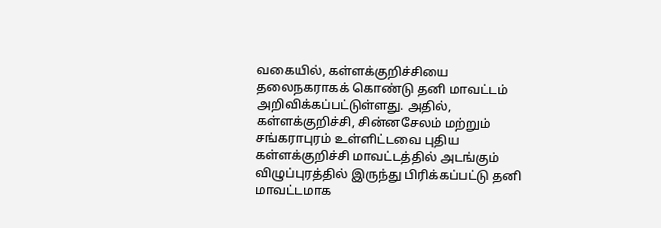வகையில், கள்ளக்குறிச்சியை தலைநகராகக் கொண்டு தனி மாவட்டம் அறிவிக்கப்பட்டுள்ளது. அதில், கள்ளக்குறிச்சி, சின்னசேலம் மற்றும் சங்கராபுரம் உள்ளிட்டவை புதிய கள்ளக்குறிச்சி மாவட்டத்தில் அடங்கும்
விழுப்புரத்தில் இருந்து பிரிக்கப்பட்டு தனி மாவட்டமாக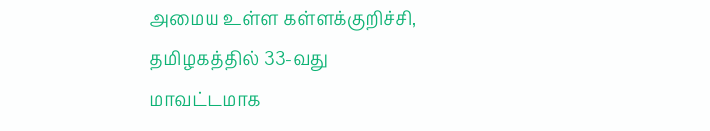அமைய உள்ள கள்ளக்குறிச்சி, தமிழகத்தில் 33-வது மாவட்டமாக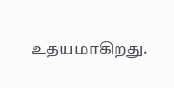உதயமாகிறது.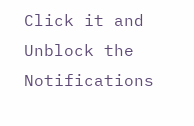Click it and Unblock the Notifications